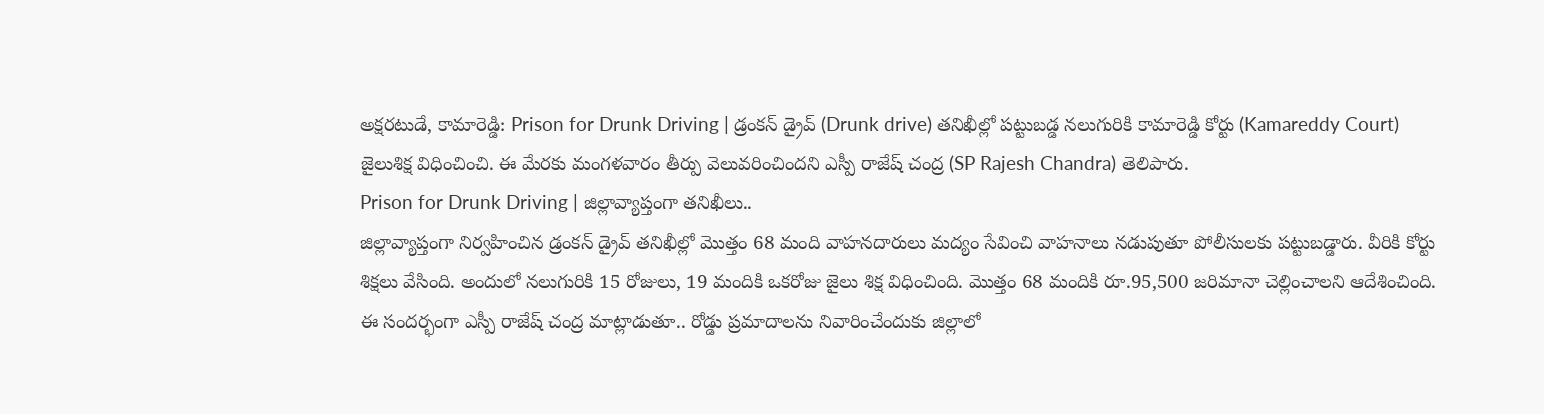అక్షరటుడే, కామారెడ్డి: Prison for Drunk Driving | డ్రంకన్ డ్రైవ్ (Drunk drive) తనిఖీల్లో పట్టుబడ్డ నలుగురికి కామారెడ్డి కోర్టు (Kamareddy Court) జైలుశిక్ష విధించించి. ఈ మేరకు మంగళవారం తీర్పు వెలువరించిందని ఎస్పీ రాజేష్ చంద్ర (SP Rajesh Chandra) తెలిపారు.
Prison for Drunk Driving | జిల్లావ్యాప్తంగా తనిఖీలు..
జిల్లావ్యాప్తంగా నిర్వహించిన డ్రంకన్ డ్రైవ్ తనిఖీల్లో మొత్తం 68 మంది వాహనదారులు మద్యం సేవించి వాహనాలు నడుపుతూ పోలీసులకు పట్టుబడ్డారు. వీరికి కోర్టు శిక్షలు వేసింది. అందులో నలుగురికి 15 రోజులు, 19 మందికి ఒకరోజు జైలు శిక్ష విధించింది. మొత్తం 68 మందికి రూ.95,500 జరిమానా చెల్లించాలని ఆదేశించింది. ఈ సందర్భంగా ఎస్పీ రాజేష్ చంద్ర మాట్లాడుతూ.. రోడ్డు ప్రమాదాలను నివారించేందుకు జిల్లాలో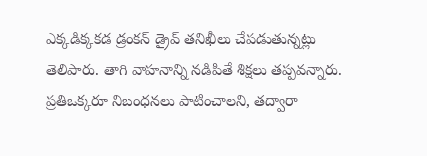ఎక్కడిక్కకడ డ్రంకన్ డ్రైవ్ తనిఖీలు చేపడుతున్నట్లు తెలిపారు. తాగి వాహనాన్ని నడిపితే శిక్షలు తప్పవన్నారు. ప్రతిఒక్కరూ నిబంధనలు పాటించాలని, తద్వారా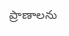ప్రాణాలను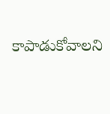కాపాడుకోవాలని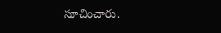సూచించారు.